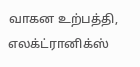வாகன உற்பத்தி, எலக்ட்ரானிக்ஸ்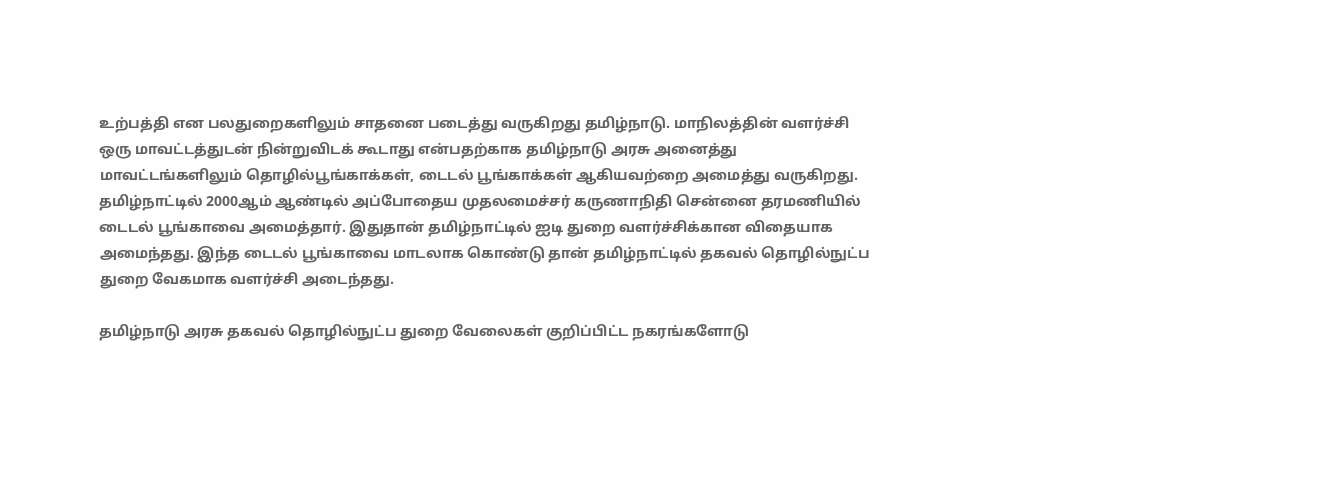உற்பத்தி என பலதுறைகளிலும் சாதனை படைத்து வருகிறது தமிழ்நாடு. மாநிலத்தின் வளர்ச்சி ஒரு மாவட்டத்துடன் நின்றுவிடக் கூடாது என்பதற்காக தமிழ்நாடு அரசு அனைத்து மாவட்டங்களிலும் தொழில்பூங்காக்கள், டைடல் பூங்காக்கள் ஆகியவற்றை அமைத்து வருகிறது.
தமிழ்நாட்டில் 2000ஆம் ஆண்டில் அப்போதைய முதலமைச்சர் கருணாநிதி சென்னை தரமணியில் டைடல் பூங்காவை அமைத்தார். இதுதான் தமிழ்நாட்டில் ஐடி துறை வளர்ச்சிக்கான விதையாக அமைந்தது. இந்த டைடல் பூங்காவை மாடலாக கொண்டு தான் தமிழ்நாட்டில் தகவல் தொழில்நுட்ப துறை வேகமாக வளர்ச்சி அடைந்தது.

தமிழ்நாடு அரசு தகவல் தொழில்நுட்ப துறை வேலைகள் குறிப்பிட்ட நகரங்களோடு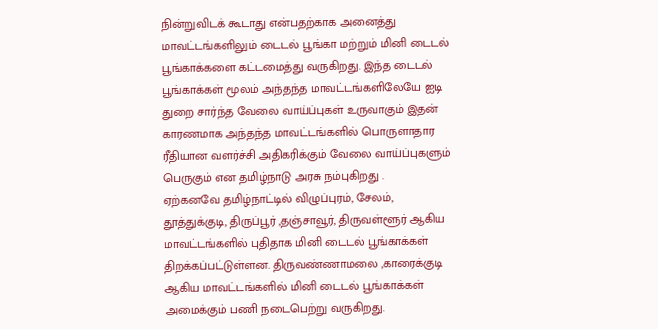நின்றுவிடக் கூடாது என்பதற்காக அனைத்து மாவட்டங்களிலும் டைடல் பூங்கா மற்றும் மினி டைடல் பூங்காக்களை கட்டமைத்து வருகிறது. இந்த டைடல் பூங்காக்கள் மூலம் அந்தந்த மாவட்டங்களிலேயே ஐடி துறை சார்ந்த வேலை வாய்ப்புகள் உருவாகும் இதன் காரணமாக அந்தந்த மாவட்டங்களில் பொருளாதார ரீதியான வளர்ச்சி அதிகரிக்கும் வேலை வாய்ப்புகளும் பெருகும் என தமிழ்நாடு அரசு நம்புகிறது .
ஏற்கனவே தமிழ்நாட்டில் விழுப்புரம், சேலம், தூத்துக்குடி, திருப்பூர் ,தஞ்சாவூர், திருவள்ளூர் ஆகிய மாவட்டங்களில் புதிதாக மினி டைடல் பூங்காக்கள் திறக்கப்பட்டுள்ளன. திருவண்ணாமலை ,காரைக்குடி ஆகிய மாவட்டங்களில் மினி டைடல் பூங்காக்கள் அமைக்கும் பணி நடைபெற்று வருகிறது.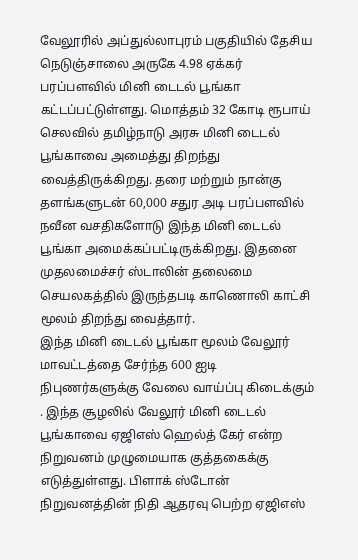வேலூரில் அப்துல்லாபுரம் பகுதியில் தேசிய நெடுஞ்சாலை அருகே 4.98 ஏக்கர் பரப்பளவில் மினி டைடல் பூங்கா கட்டப்பட்டுள்ளது. மொத்தம் 32 கோடி ரூபாய் செலவில் தமிழ்நாடு அரசு மினி டைடல் பூங்காவை அமைத்து திறந்து வைத்திருக்கிறது. தரை மற்றும் நான்கு தளங்களுடன் 60,000 சதுர அடி பரப்பளவில் நவீன வசதிகளோடு இந்த மினி டைடல் பூங்கா அமைக்கப்பட்டிருக்கிறது. இதனை முதலமைச்சர் ஸ்டாலின் தலைமை செயலகத்தில் இருந்தபடி காணொலி காட்சி மூலம் திறந்து வைத்தார்.
இந்த மினி டைடல் பூங்கா மூலம் வேலூர் மாவட்டத்தை சேர்ந்த 600 ஐடி நிபுணர்களுக்கு வேலை வாய்ப்பு கிடைக்கும் . இந்த சூழலில் வேலூர் மினி டைடல் பூங்காவை ஏஜிஎஸ் ஹெல்த் கேர் என்ற நிறுவனம் முழுமையாக குத்தகைக்கு எடுத்துள்ளது. பிளாக் ஸ்டோன் நிறுவனத்தின் நிதி ஆதரவு பெற்ற ஏஜிஎஸ்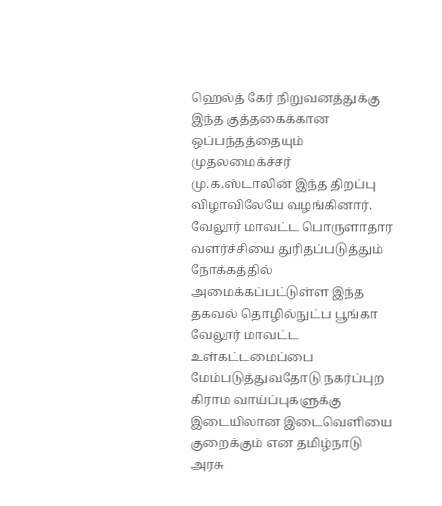ஹெல்த் கேர் நிறுவனத்துக்கு இந்த குத்தகைக்கான ஒப்பந்தத்தையும் முதலமைக்ச்சர் மு.க.ஸ்டாலின் இந்த திறப்பு விழாவிலேயே வழங்கினார்.
வேலூர் மாவட்ட பொருளாதார வளர்ச்சியை துரிதப்படுத்தும் நோக்கத்தில் அமைக்கப்பட்டுள்ள இந்த தகவல் தொழில்நுட்ப பூங்கா வேலூர் மாவட்ட உள்கட்டமைப்பை மேம்படுத்துவதோடு நகர்ப்புற கிராம வாய்ப்புகளுக்கு இடையிலான இடைவெளியை குறைக்கும் என தமிழ்நாடு அரசு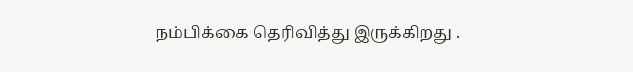நம்பிக்கை தெரிவித்து இருக்கிறது .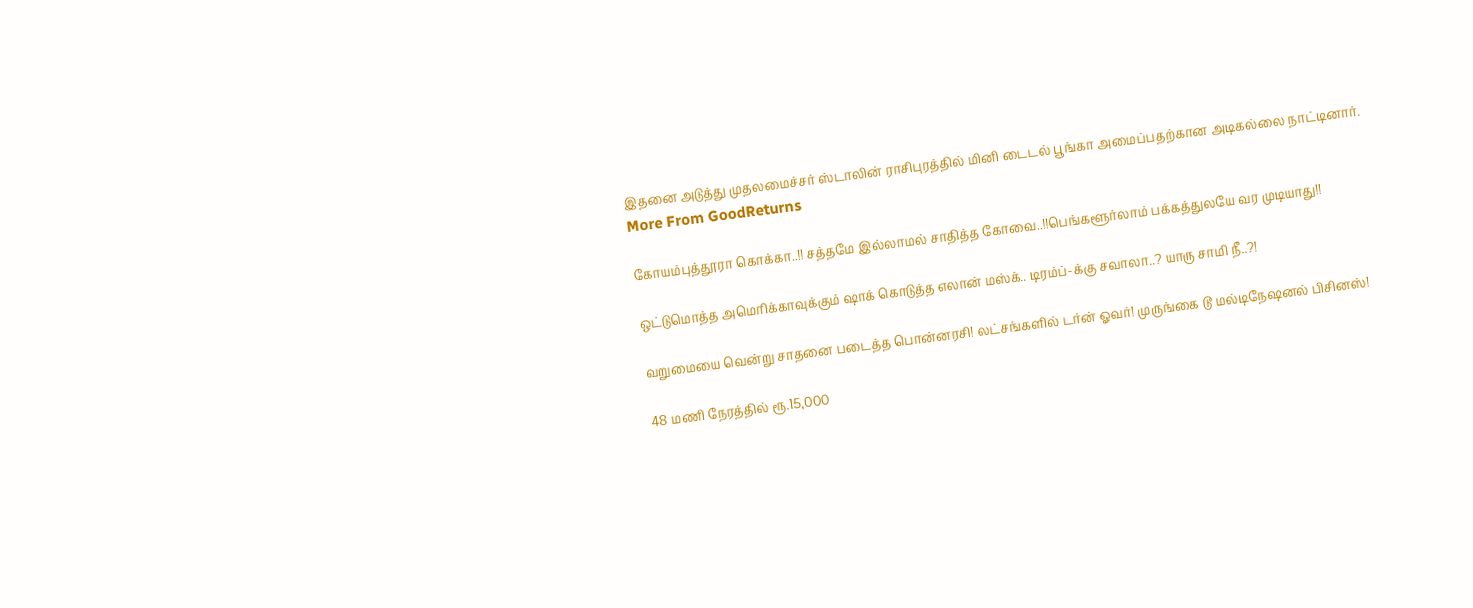இதனை அடுத்து முதலமைச்சர் ஸ்டாலின் ராசிபுரத்தில் மினி டைடல் பூங்கா அமைப்பதற்கான அடிகல்லை நாட்டினார்.
More From GoodReturns

கோயம்புத்தூரா கொக்கா..!! சத்தமே இல்லாமல் சாதித்த கோவை..!!பெங்களூர்லாம் பக்கத்துலயே வர முடியாது!!

ஒட்டுமொத்த அமெரிக்காவுக்கும் ஷாக் கொடுத்த எலான் மஸ்க்.. டிரம்ப்-க்கு சவாலா..? யாரு சாமி நீ..?!

வறுமையை வென்று சாதனை படைத்த பொன்னரசி! லட்சங்களில் டர்ன் ஓவர்! முருங்கை டூ மல்டிநேஷனல் பிசினஸ்!

48 மணி நேரத்தில் ரூ.15,000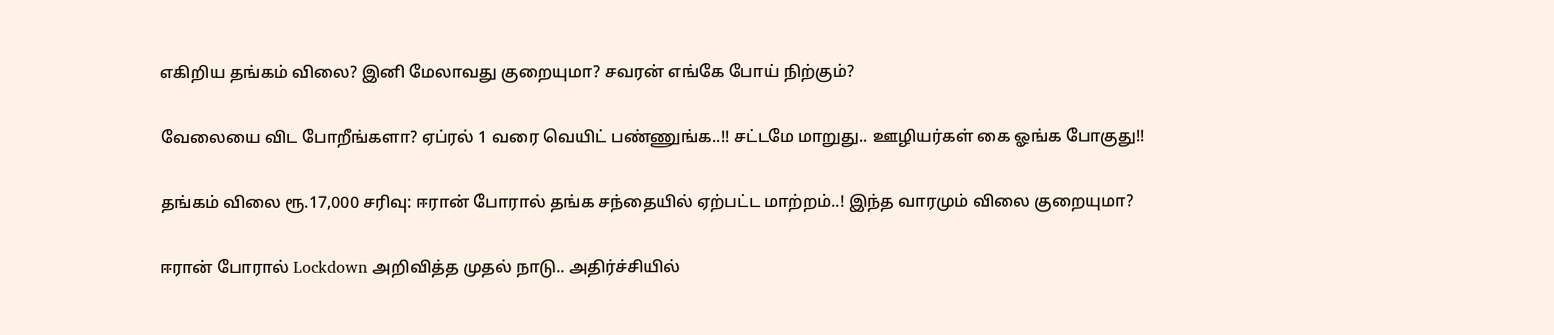எகிறிய தங்கம் விலை? இனி மேலாவது குறையுமா? சவரன் எங்கே போய் நிற்கும்?

வேலையை விட போறீங்களா? ஏப்ரல் 1 வரை வெயிட் பண்ணுங்க..!! சட்டமே மாறுது.. ஊழியர்கள் கை ஓங்க போகுது!!

தங்கம் விலை ரூ.17,000 சரிவு: ஈரான் போரால் தங்க சந்தையில் ஏற்பட்ட மாற்றம்..! இந்த வாரமும் விலை குறையுமா?

ஈரான் போரால் Lockdown அறிவித்த முதல் நாடு.. அதிர்ச்சியில்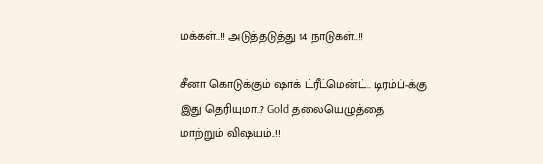மக்கள்..!! அடுத்தடுத்து 14 நாடுகள்..!!

சீனா கொடுக்கும் ஷாக் ட்ரீட்மென்ட்.. டிரம்ப்-க்கு இது தெரியுமா..? Gold தலையெழுத்தை மாற்றும் விஷயம்..!!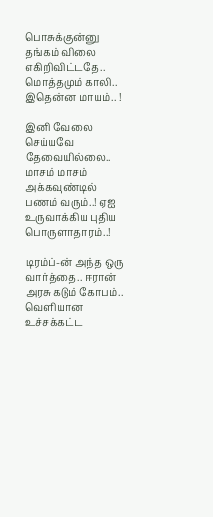பொசுக்குன்னு தங்கம் விலை எகிறிவிட்டதே.. மொத்தமும் காலி.. இதென்ன மாயம்.. !

இனி வேலை செய்யவே தேவையில்லை.. மாசம் மாசம் அக்கவுண்டில் பணம் வரும்..! ஏஐ உருவாக்கிய புதிய பொருளாதாரம்..!

டிரம்ப்-ன் அந்த ஒரு வார்த்தை.. ஈரான் அரசு கடும் கோபம்.. வெளியான உச்சக்கட்ட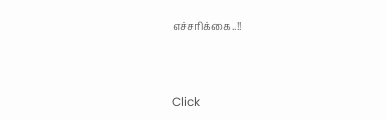எச்சரிக்கை..!!



Click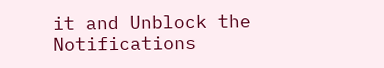it and Unblock the Notifications